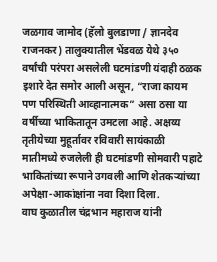जळगाव जामोद (हॅलो बुलडाणा / ज्ञानदेव राजनकर) तालुक्यातील भेंडवळ येथे ३५० वर्षांची परंपरा असलेली घटमांडणी यंदाही ठळक इशारे देत समोर आली असून, “राजा कायम पण परिस्थिती आव्हानात्मक” असा ठसा या वर्षीच्या भाकितातून उमटला आहे. अक्षय्य तृतीयेच्या मुहूर्तावर रविवारी सायंकाळी मातीमध्ये रुजलेली ही घटमांडणी सोमवारी पहाटे भाकितांच्या रूपाने उगवली आणि शेतकऱ्यांच्या अपेक्षा-आकांक्षांना नवा दिशा दिला.
वाघ कुळातील चंद्रभान महाराज यांनी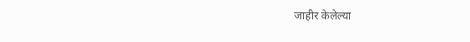जाहीर केलेल्या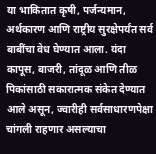या भाकितात कृषी, पर्जन्यमान, अर्थकारण आणि राष्ट्रीय सुरक्षेपर्यंत सर्व बाबींचा वेध घेण्यात आला. यंदा कापूस, बाजरी, तांदूळ आणि तीळ पिकांसाठी सकारात्मक संकेत देण्यात आले असून, ज्वारीही सर्वसाधारणपेक्षा चांगली राहणार असल्याचा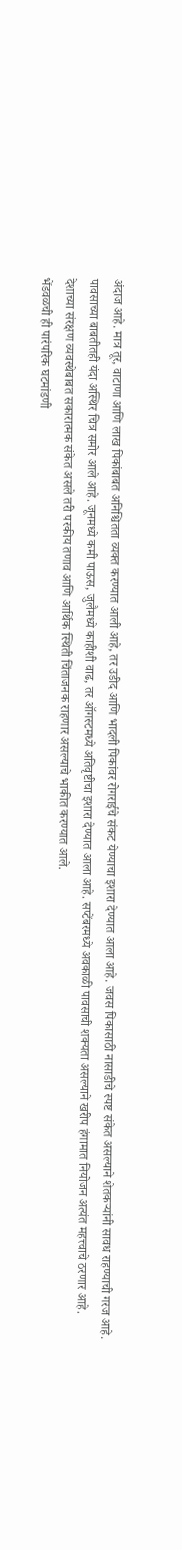अंदाज आहे. मात्र तूर, वाटाणा आणि लाख पिकांबाबत अनिश्चितता व्यक्त करण्यात आली आहे, तर उडीद आणि भादली पिकांवर रोगराईचे संकट येण्याचा इशारा देण्यात आला आहे. जवस पिकासाठी नासाडीचे स्पष्ट संकेत असल्याने शेतकऱ्यांनी सावध राहण्याची गरज आहे.
पावसाच्या बाबतीतही यंदा अस्थिर चित्र समोर आले आहे. जूनमध्ये कमी पाऊस, जुलैमध्ये काहीशी वाढ, तर ऑगस्टमध्ये अतिवृष्टीचा इशारा देण्यात आला आहे. सप्टेंबरमध्ये अवकाळी पावसाची शक्यता असल्याने खरीप हंगामात नियोजन अत्यंत महत्त्वाचे ठरणार आहे.
देशाच्या संरक्षण व्यवस्थेबाबत सकारात्मक संकेत असले तरी परकीय तणाव आणि आर्थिक स्थिती चिंताजनक राहणार असल्याचे भाकीत करण्यात आले.
भेंडवळची ही पारंपरिक घटमांडणी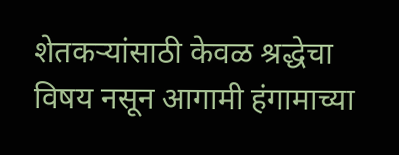शेतकऱ्यांसाठी केवळ श्रद्धेचा विषय नसून आगामी हंगामाच्या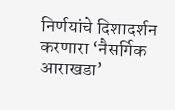निर्णयांचे दिशादर्शन करणारा ‘नैसर्गिक आराखडा’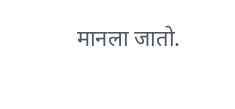मानला जातो.